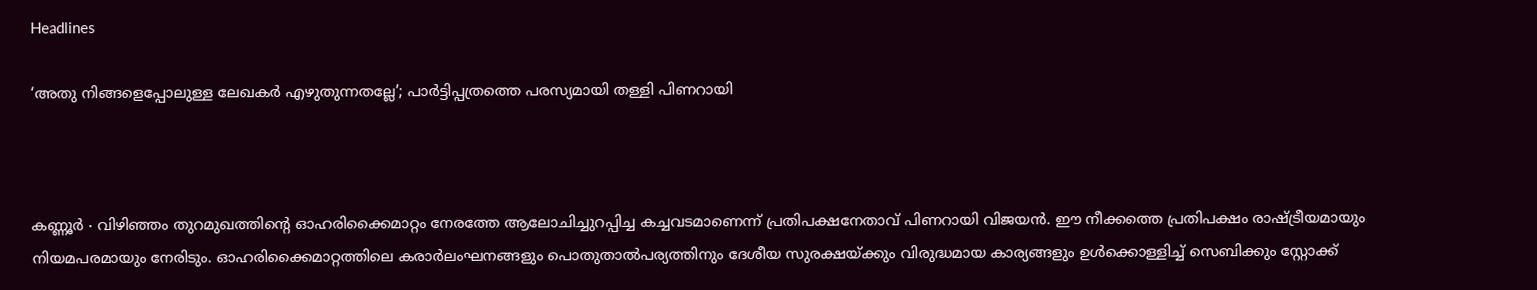Headlines

‘അതു നിങ്ങളെപ്പോലുള്ള ലേഖകർ എഴുതുന്നതല്ലേ’; പാർട്ടിപ്പത്രത്തെ പരസ്യമായി തള്ളി പിണറായി



കണ്ണൂർ ∙ വിഴിഞ്ഞം തുറമുഖത്തിന്റെ ഓഹരിക്കൈമാറ്റം നേരത്തേ ആലോചിച്ചുറപ്പിച്ച കച്ചവടമാണെന്ന് പ്രതിപക്ഷനേതാവ് പിണറായി വിജയൻ. ഈ നീക്കത്തെ പ്രതിപക്ഷം രാഷ്ട്രീയമായും നിയമപരമായും നേരിടും. ഓഹരിക്കൈമാറ്റത്തിലെ കരാർലംഘനങ്ങളും പൊതുതാൽപര്യത്തിനും ദേശീയ സുരക്ഷയ്ക്കും വിരുദ്ധമായ കാര്യങ്ങളും ഉൾക്കൊള്ളിച്ച് സെബിക്കും സ്റ്റോക്ക്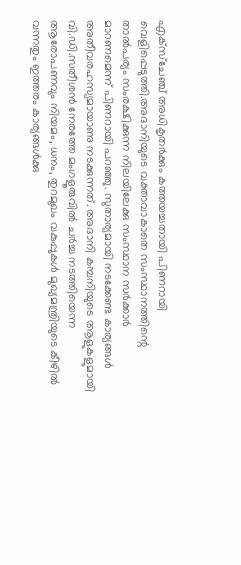എക്സ്ചേഞ്ച് അധികൃതർക്കും കത്തയച്ചതായി പിണറായി വെളിപ്പെടുത്തി.അദാനിയുടെ വക്താവാകാതെ സംസ്ഥാനത്തിന്റെ താൽപര്യം സംരക്ഷിക്കുന്ന നിലയിലേക്കു സംസ്ഥാന സർക്കാർ മാറണമെന്ന് പിണറായി പറഞ്ഞു. സുതാര്യമായി നടക്കേണ്ട കാര്യങ്ങൾ അതീവരഹസ്യമായാണു നടക്കുന്നത്. അദാനി കമ്പനിയുടെ ആളുകളുമായി വി.ഡി.സതീശൻ നേരത്തേ മംഗളൂരുവിൽ ചർച്ച നടത്തിയെന്ന ആരോപണവും നിയമം, ധനം, തുറമുഖം വകുപ്പുകൾ മുഖ്യമന്ത്രിയുടെ കീഴിൽ വന്നതും ഇത്തരം കാര്യങ്ങൾക്കു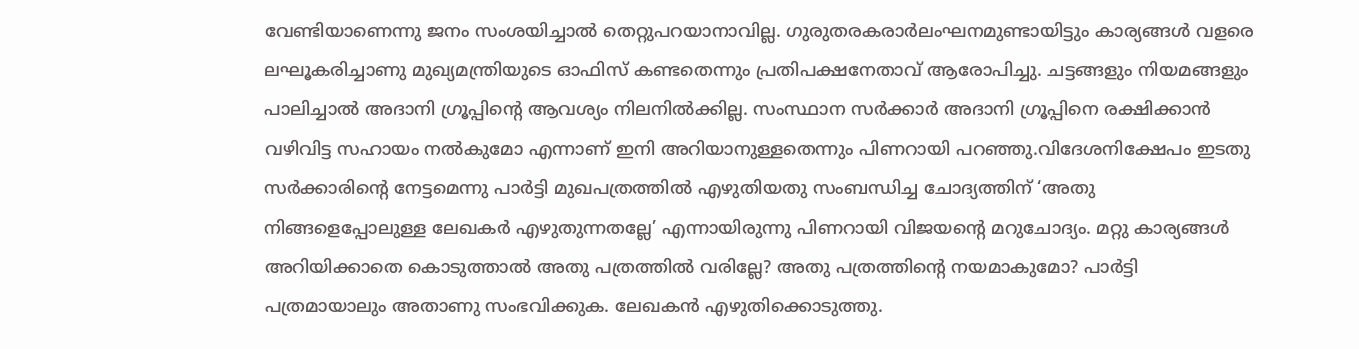വേണ്ടിയാണെന്നു ജനം സംശയിച്ചാൽ തെറ്റുപറയാനാവില്ല. ഗുരുതരകരാർലംഘനമുണ്ടായിട്ടും കാര്യങ്ങൾ വളരെ ലഘൂകരിച്ചാണു മുഖ്യമന്ത്രിയുടെ ഓഫിസ് കണ്ടതെന്നും പ്രതിപക്ഷനേതാവ് ആരോപിച്ചു. ചട്ടങ്ങളും നിയമങ്ങളും പാലിച്ചാൽ അദാനി ഗ്രൂപ്പിന്റെ ആവശ്യം നിലനിൽക്കില്ല. സംസ്ഥാന സർക്കാർ അദാനി ഗ്രൂപ്പിനെ രക്ഷിക്കാൻ വഴിവിട്ട സഹായം നൽകുമോ എന്നാണ് ഇനി അറിയാനുള്ളതെന്നും പിണറായി പറഞ്ഞു.വിദേശനിക്ഷേപം ഇടതു സർക്കാരിന്റെ നേട്ടമെന്നു പാർട്ടി മുഖപത്രത്തിൽ എഴുതിയതു സംബന്ധിച്ച ചോദ്യത്തിന് ‘അതു നിങ്ങളെപ്പോലുള്ള ലേഖകർ എഴുതുന്നതല്ലേ’ എന്നായിരുന്നു പിണറായി വിജയന്റെ മറുചോദ്യം. മറ്റു കാര്യങ്ങൾ അറിയിക്കാതെ കൊടുത്താൽ അതു പത്രത്തിൽ വരില്ലേ? അതു പത്രത്തിന്റെ നയമാകുമോ? പാർട്ടി പത്രമായാലും അതാണു സംഭവിക്കുക. ലേഖകൻ എഴുതിക്കൊടുത്തു.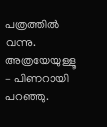പത്രത്തിൽ വന്നു. അത്രയേയുള്ളൂ – പിണറായി പറഞ്ഞു.